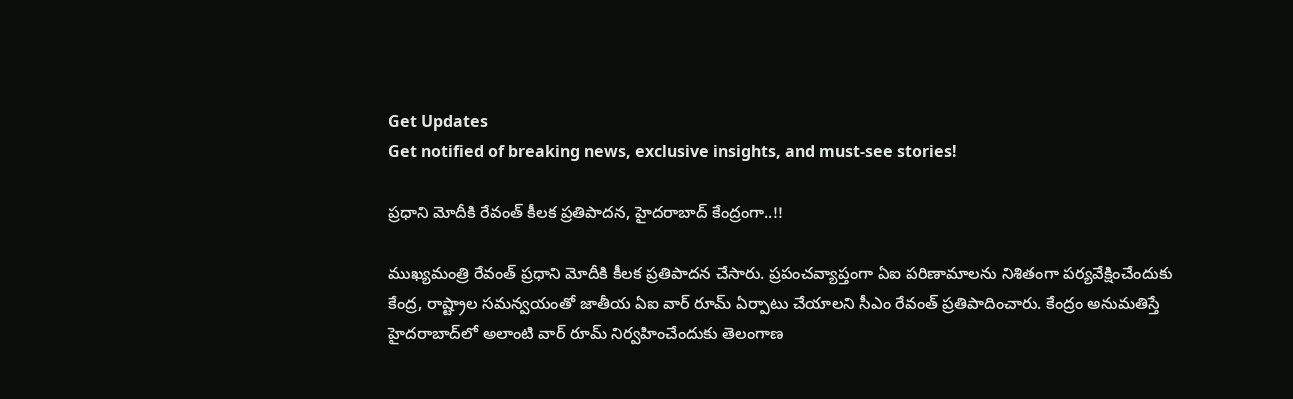Get Updates
Get notified of breaking news, exclusive insights, and must-see stories!

ప్రధాని మోదీకి రేవంత్ కీలక ప్రతిపాదన, హైదరాబాద్ కేంద్రంగా..!!

ముఖ్యమంత్రి రేవంత్ ప్రధాని మోదీకి కీలక ప్రతిపాదన చేసారు. ప్రపంచవ్యాప్తంగా ఏఐ పరిణామాలను నిశితంగా పర్యవేక్షించేందుకు కేంద్ర, రాష్ట్రాల సమన్వయంతో జాతీయ ఏఐ వార్ రూమ్ ఏర్పాటు చేయాలని సీఎం రేవంత్‌ ప్రతిపాదించారు. కేంద్రం అనుమతిస్తే హైదరాబాద్‌లో అలాంటి వార్ రూమ్ నిర్వహించేందుకు తెలంగాణ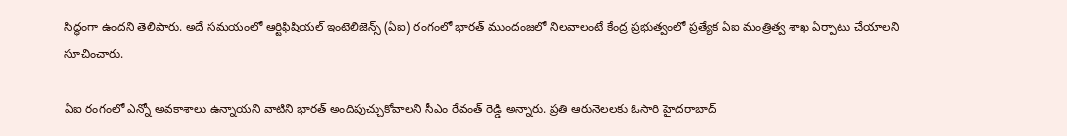సిద్ధంగా ఉందని తెలిపారు. అదే సమయంలో ఆర్టిఫిషియల్ ఇంటెలిజెన్స్ (ఏఐ) రంగంలో భారత్ ముందంజలో నిలవాలంటే కేంద్ర ప్రభుత్వంలో ప్రత్యేక ఏఐ మంత్రిత్వ శాఖ ఏర్పాటు చేయాలని సూచించారు.

ఏఐ రంగంలో ఎన్నో అవకాశాలు ఉన్నాయని వాటిని భారత్ అందిపుచ్చుకోవాలని సీఎం రేవంత్ రెడ్డి అన్నారు. ప్రతి ఆరునెలలకు ఓసారి హైదరాబాద్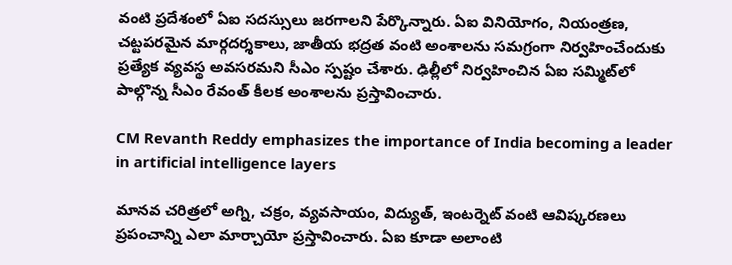వంటి ప్రదేశంలో ఏఐ సదస్సులు జరగాలని పేర్కొన్నారు. ఏఐ వినియోగం, నియంత్రణ, చట్టపరమైన మార్గదర్శకాలు, జాతీయ భద్రత వంటి అంశాలను సమగ్రంగా నిర్వహించేందుకు ప్రత్యేక వ్యవస్థ అవసరమని సీఎం స్పష్టం చేశారు. ఢిల్లీలో నిర్వహించిన ఏఐ సమ్మిట్‌లో పాల్గొన్న సీఎం రేవంత్‌ కీలక అంశాలను ప్రస్తావించారు.

CM Revanth Reddy emphasizes the importance of India becoming a leader in artificial intelligence layers

మానవ చరిత్రలో అగ్ని, చక్రం, వ్యవసాయం, విద్యుత్, ఇంటర్నెట్ వంటి ఆవిష్కరణలు ప్రపంచాన్ని ఎలా మార్చాయో ప్రస్తావించారు. ఏఐ కూడా అలాంటి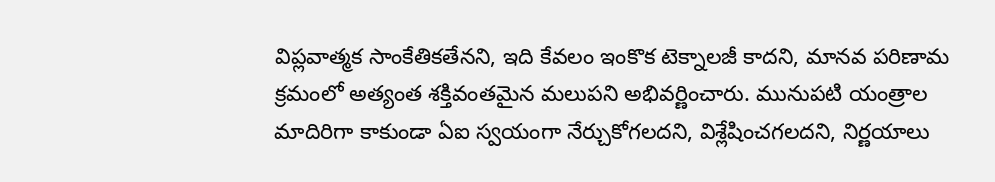విప్లవాత్మక సాంకేతికతేనని, ఇది కేవలం ఇంకొక టెక్నాలజీ కాదని, మానవ పరిణామ క్రమంలో అత్యంత శక్తివంతమైన మలుపని అభివర్ణించారు. మునుపటి యంత్రాల మాదిరిగా కాకుండా ఏఐ స్వయంగా నేర్చుకోగలదని, విశ్లేషించగలదని, నిర్ణయాలు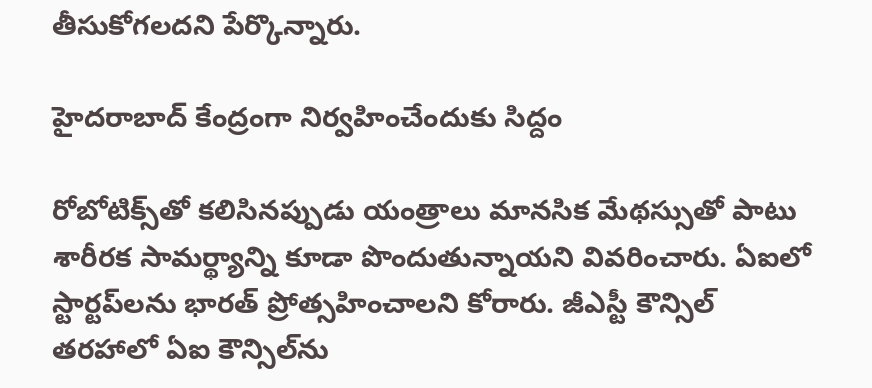తీసుకోగలదని పేర్కొన్నారు.

హైదరాబాద్ కేంద్రంగా నిర్వహించేందుకు సిద్దం

రోబోటిక్స్‌తో కలిసినప్పుడు యంత్రాలు మానసిక మేథస్సుతో పాటు శారీరక సామర్థ్యాన్ని కూడా పొందుతున్నాయని వివరించారు. ఏఐలో స్టార్టప్‌లను భారత్‌ ప్రోత్సహించాలని కోరారు. జీఎస్టీ కౌన్సిల్‌ తరహాలో ఏఐ కౌన్సిల్‌ను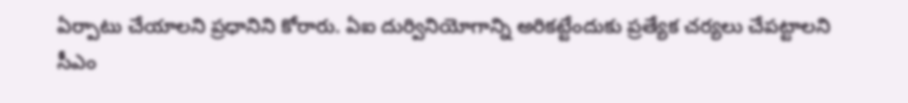ఏర్పాటు చేయాలని ప్రధానిని కోరారు. ఏఐ దుర్వినియోగాన్ని అరికట్టేందుకు ప్రత్యేక చర్యలు చేపట్టాలని సీఎం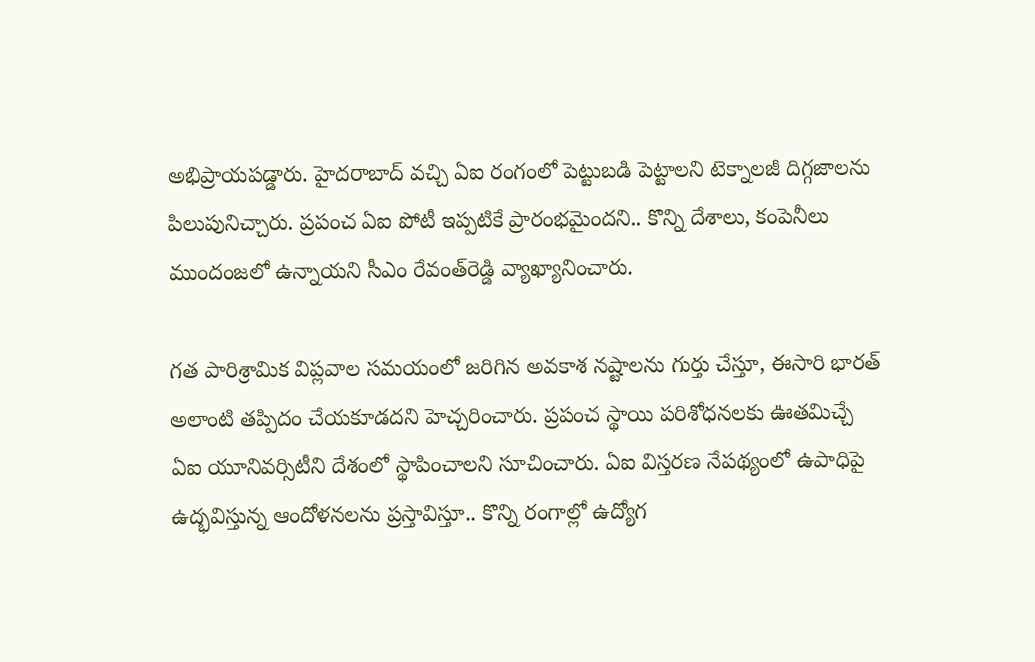అభిప్రాయపడ్డారు. హైదరాబాద్‌ వచ్చి ఏఐ రంగంలో పెట్టుబడి పెట్టాలని టెక్నాలజీ దిగ్గజాలను పిలుపునిచ్చారు. ప్రపంచ ఏఐ పోటీ ఇప్పటికే ప్రారంభమైందని.. కొన్ని దేశాలు, కంపెనీలు ముందంజలో ఉన్నాయని సీఎం రేవంత్‌రెడ్డి వ్యాఖ్యానించారు.

గత పారిశ్రామిక విప్లవాల సమయంలో జరిగిన అవకాశ నష్టాలను గుర్తు చేస్తూ, ఈసారి భారత్ అలాంటి తప్పిదం చేయకూడదని హెచ్చరించారు. ప్రపంచ స్థాయి పరిశోధనలకు ఊతమిచ్చే ఏఐ యూనివర్సిటీని దేశంలో స్థాపించాలని సూచించారు. ఏఐ విస్తరణ నేపథ్యంలో ఉపాధిపై ఉద్భవిస్తున్న ఆందోళనలను ప్రస్తావిస్తూ.. కొన్ని రంగాల్లో ఉద్యోగ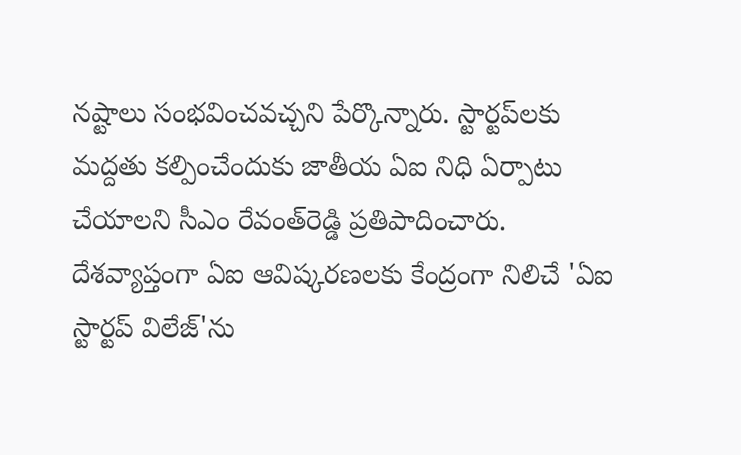నష్టాలు సంభవించవచ్చని పేర్కొన్నారు. స్టార్టప్‌లకు మద్దతు కల్పించేందుకు జాతీయ ఏఐ నిధి ఏర్పాటు చేయాలని సీఎం రేవంత్‌రెడ్డి ప్రతిపాదించారు. దేశవ్యాప్తంగా ఏఐ ఆవిష్కరణలకు కేంద్రంగా నిలిచే 'ఏఐ స్టార్టప్ విలేజ్'ను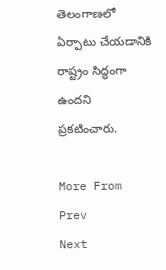తెలంగాణలో ఏర్పాటు చేయడానికి రాష్ట్రం సిద్ధంగా ఉందని ప్రకటించారు.

More From
Prev
Next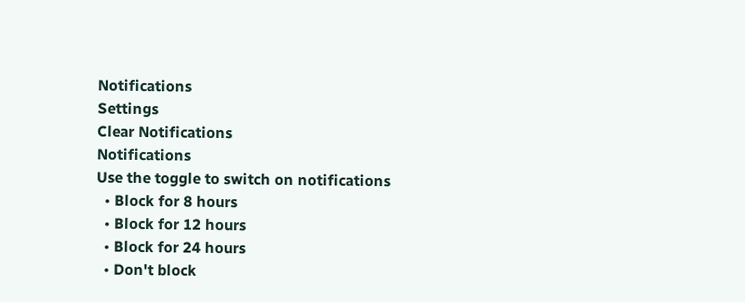Notifications
Settings
Clear Notifications
Notifications
Use the toggle to switch on notifications
  • Block for 8 hours
  • Block for 12 hours
  • Block for 24 hours
  • Don't block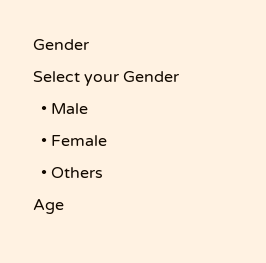Gender
Select your Gender
  • Male
  • Female
  • Others
Age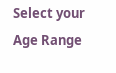Select your Age Range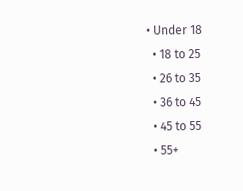• Under 18
  • 18 to 25
  • 26 to 35
  • 36 to 45
  • 45 to 55
  • 55+